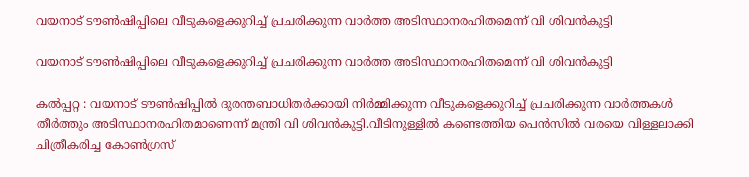വയനാട് ടൗൺഷിപ്പിലെ വീടുകളെക്കുറിച്ച് പ്രചരിക്കുന്ന വാർത്ത അടിസ്ഥാനരഹിതമെന്ന് വി ശിവൻകുട്ടി

വയനാട് ടൗൺഷിപ്പിലെ വീടുകളെക്കുറിച്ച് പ്രചരിക്കുന്ന വാർത്ത അടിസ്ഥാനരഹിതമെന്ന് വി ശിവൻകുട്ടി

കൽപ്പറ്റ : വയനാട് ടൗൺഷിപ്പിൽ ദുരന്തബാധിതർക്കായി നിർമ്മിക്കുന്ന വീടുകളെക്കുറിച്ച് പ്രചരിക്കുന്ന വാർത്തകൾ തീർത്തും അടിസ്ഥാനരഹിതമാണെന്ന് മന്ത്രി വി ശിവൻകുട്ടി.വീടിനുള്ളിൽ കണ്ടെത്തിയ പെൻസിൽ വരയെ വിള്ളലാക്കി ചിത്രീകരിച്ച കോൺഗ്രസ്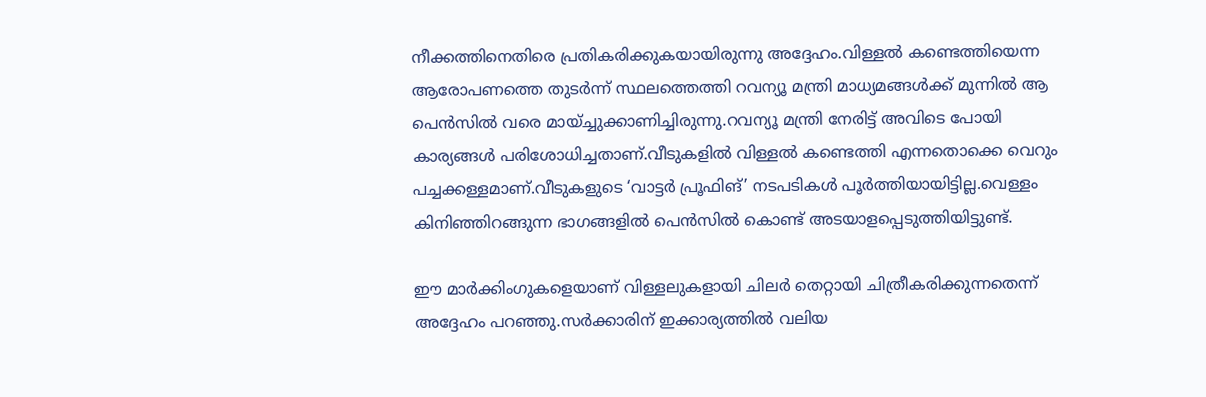നീക്കത്തിനെതിരെ പ്രതികരിക്കുകയായിരുന്നു അദ്ദേഹം.വിള്ളൽ കണ്ടെത്തിയെന്ന ആരോപണത്തെ തുടർന്ന് സ്ഥലത്തെത്തി റവന്യൂ മന്ത്രി മാധ്യമങ്ങൾക്ക് മുന്നിൽ ആ പെൻസിൽ വരെ മായ്ച്ചുക്കാണിച്ചിരുന്നു.റവന്യൂ മന്ത്രി നേരിട്ട് അവിടെ പോയി കാര്യങ്ങൾ പരിശോധിച്ചതാണ്.വീടുകളിൽ വിള്ളൽ കണ്ടെത്തി എന്നതൊക്കെ വെറും പച്ചക്കള്ളമാണ്.വീടുകളുടെ ‘വാട്ടർ പ്രൂഫിങ്’ നടപടികൾ പൂർത്തിയായിട്ടില്ല.വെള്ളം കിനിഞ്ഞിറങ്ങുന്ന ഭാഗങ്ങളിൽ പെൻസിൽ കൊണ്ട് അടയാളപ്പെടുത്തിയിട്ടുണ്ട്.

ഈ മാർക്കിംഗുകളെയാണ് വിള്ളലുകളായി ചിലർ തെറ്റായി ചിത്രീകരിക്കുന്നതെന്ന് അദ്ദേഹം പറഞ്ഞു.സർക്കാരിന് ഇക്കാര്യത്തിൽ വലിയ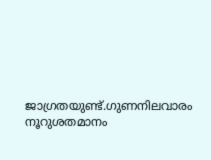ജാഗ്രതയുണ്ട്.ഗുണനിലവാരം നൂറുശതമാനം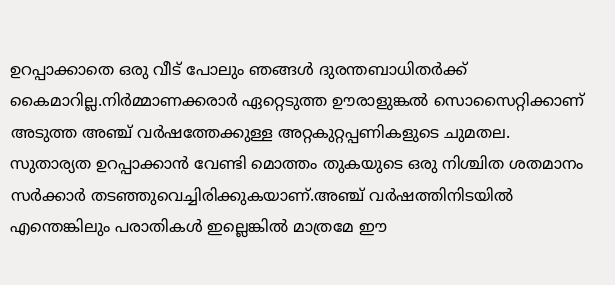ഉറപ്പാക്കാതെ ഒരു വീട് പോലും ഞങ്ങൾ ദുരന്തബാധിതർക്ക് കൈമാറില്ല.നിർമ്മാണക്കരാർ ഏറ്റെടുത്ത ഊരാളുങ്കൽ സൊസൈറ്റിക്കാണ് അടുത്ത അഞ്ച് വർഷത്തേക്കുള്ള അറ്റകുറ്റപ്പണികളുടെ ചുമതല. സുതാര്യത ഉറപ്പാക്കാൻ വേണ്ടി മൊത്തം തുകയുടെ ഒരു നിശ്ചിത ശതമാനം സർക്കാർ തടഞ്ഞുവെച്ചിരിക്കുകയാണ്.അഞ്ച് വർഷത്തിനിടയിൽ എന്തെങ്കിലും പരാതികൾ ഇല്ലെങ്കിൽ മാത്രമേ ഈ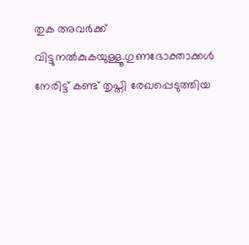തുക അവർക്ക് വിട്ടുനൽകുകയുള്ളൂ.ഗുണഭോക്താക്കൾ നേരിട്ട് കണ്ട് തൃപ്തി രേഖപ്പെടുത്തിയ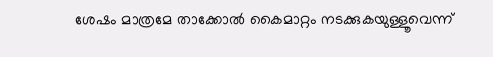ശേഷം മാത്രമേ താക്കോൽ കൈമാറ്റം നടക്കുകയുള്ളൂവെന്ന്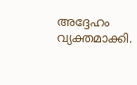അദ്ദേഹം വ്യക്തമാക്കി.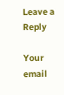Leave a Reply

Your email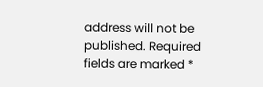address will not be published. Required fields are marked *